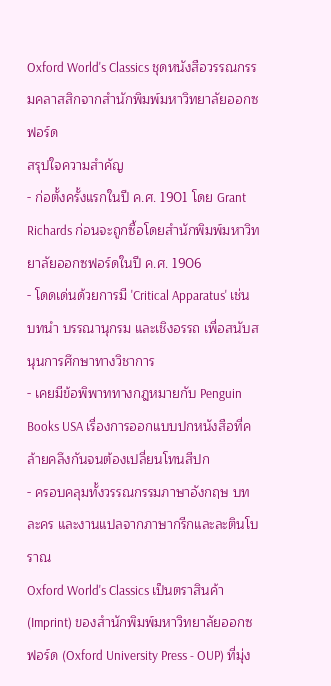Oxford World's Classics ชุดหนังสือวรรณกรรมคลาสสิกจากสำนักพิมพ์มหาวิทยาลัยออกซฟอร์ด
สรุปใจความสำคัญ
- ก่อตั้งครั้งแรกในปี ค.ศ. 1901 โดย Grant Richards ก่อนจะถูกซื้อโดยสำนักพิมพ์มหาวิทยาลัยออกซฟอร์ดในปี ค.ศ. 1906
- โดดเด่นด้วยการมี 'Critical Apparatus' เช่น บทนำ บรรณานุกรม และเชิงอรรถ เพื่อสนับสนุนการศึกษาทางวิชาการ
- เคยมีข้อพิพาททางกฎหมายกับ Penguin Books USA เรื่องการออกแบบปกหนังสือที่คล้ายคลึงกันจนต้องเปลี่ยนโทนสีปก
- ครอบคลุมทั้งวรรณกรรมภาษาอังกฤษ บทละคร และงานแปลจากภาษากรีกและละตินโบราณ
Oxford World's Classics เป็นตราสินค้า (Imprint) ของสำนักพิมพ์มหาวิทยาลัยออกซฟอร์ด (Oxford University Press - OUP) ที่มุ่ง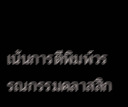เน้นการตีพิมพ์วรรณกรรมคลาสสิก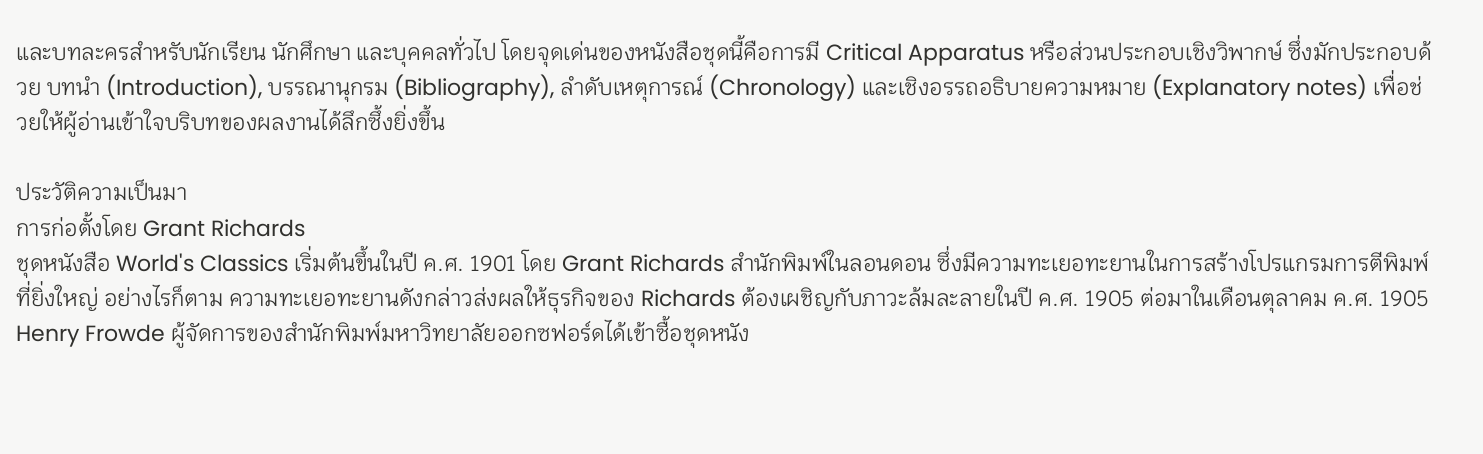และบทละครสำหรับนักเรียน นักศึกษา และบุคคลทั่วไป โดยจุดเด่นของหนังสือชุดนี้คือการมี Critical Apparatus หรือส่วนประกอบเชิงวิพากษ์ ซึ่งมักประกอบด้วย บทนำ (Introduction), บรรณานุกรม (Bibliography), ลำดับเหตุการณ์ (Chronology) และเชิงอรรถอธิบายความหมาย (Explanatory notes) เพื่อช่วยให้ผู้อ่านเข้าใจบริบทของผลงานได้ลึกซึ้งยิ่งขึ้น

ประวัติความเป็นมา
การก่อตั้งโดย Grant Richards
ชุดหนังสือ World's Classics เริ่มต้นขึ้นในปี ค.ศ. 1901 โดย Grant Richards สำนักพิมพ์ในลอนดอน ซึ่งมีความทะเยอทะยานในการสร้างโปรแกรมการตีพิมพ์ที่ยิ่งใหญ่ อย่างไรก็ตาม ความทะเยอทะยานดังกล่าวส่งผลให้ธุรกิจของ Richards ต้องเผชิญกับภาวะล้มละลายในปี ค.ศ. 1905 ต่อมาในเดือนตุลาคม ค.ศ. 1905 Henry Frowde ผู้จัดการของสำนักพิมพ์มหาวิทยาลัยออกซฟอร์ดได้เข้าซื้อชุดหนัง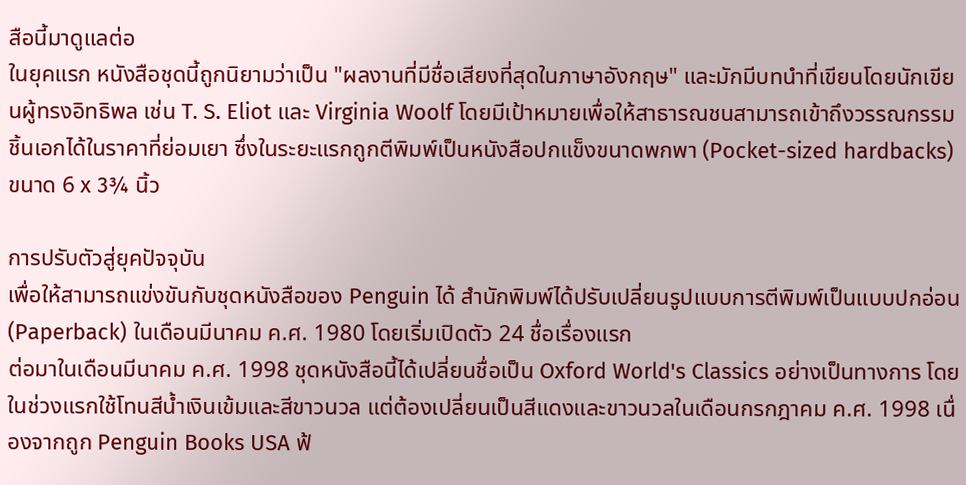สือนี้มาดูแลต่อ
ในยุคแรก หนังสือชุดนี้ถูกนิยามว่าเป็น "ผลงานที่มีชื่อเสียงที่สุดในภาษาอังกฤษ" และมักมีบทนำที่เขียนโดยนักเขียนผู้ทรงอิทธิพล เช่น T. S. Eliot และ Virginia Woolf โดยมีเป้าหมายเพื่อให้สาธารณชนสามารถเข้าถึงวรรณกรรมชิ้นเอกได้ในราคาที่ย่อมเยา ซึ่งในระยะแรกถูกตีพิมพ์เป็นหนังสือปกแข็งขนาดพกพา (Pocket-sized hardbacks) ขนาด 6 x 3¾ นิ้ว

การปรับตัวสู่ยุคปัจจุบัน
เพื่อให้สามารถแข่งขันกับชุดหนังสือของ Penguin ได้ สำนักพิมพ์ได้ปรับเปลี่ยนรูปแบบการตีพิมพ์เป็นแบบปกอ่อน (Paperback) ในเดือนมีนาคม ค.ศ. 1980 โดยเริ่มเปิดตัว 24 ชื่อเรื่องแรก
ต่อมาในเดือนมีนาคม ค.ศ. 1998 ชุดหนังสือนี้ได้เปลี่ยนชื่อเป็น Oxford World's Classics อย่างเป็นทางการ โดยในช่วงแรกใช้โทนสีน้ำเงินเข้มและสีขาวนวล แต่ต้องเปลี่ยนเป็นสีแดงและขาวนวลในเดือนกรกฎาคม ค.ศ. 1998 เนื่องจากถูก Penguin Books USA ฟ้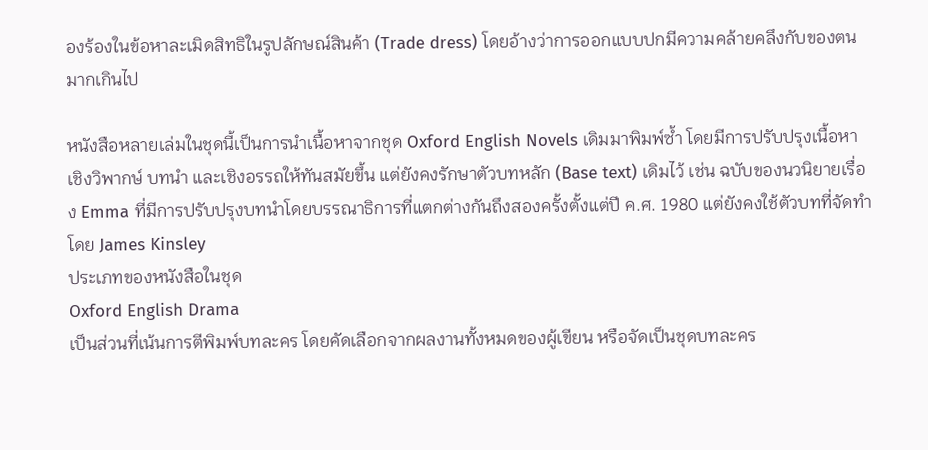องร้องในข้อหาละเมิดสิทธิในรูปลักษณ์สินค้า (Trade dress) โดยอ้างว่าการออกแบบปกมีความคล้ายคลึงกับของตนมากเกินไป

หนังสือหลายเล่มในชุดนี้เป็นการนำเนื้อหาจากชุด Oxford English Novels เดิมมาพิมพ์ซ้ำ โดยมีการปรับปรุงเนื้อหาเชิงวิพากษ์ บทนำ และเชิงอรรถให้ทันสมัยขึ้น แต่ยังคงรักษาตัวบทหลัก (Base text) เดิมไว้ เช่น ฉบับของนวนิยายเรื่อง Emma ที่มีการปรับปรุงบทนำโดยบรรณาธิการที่แตกต่างกันถึงสองครั้งตั้งแต่ปี ค.ศ. 1980 แต่ยังคงใช้ตัวบทที่จัดทำโดย James Kinsley
ประเภทของหนังสือในชุด
Oxford English Drama
เป็นส่วนที่เน้นการตีพิมพ์บทละคร โดยคัดเลือกจากผลงานทั้งหมดของผู้เขียน หรือจัดเป็นชุดบทละคร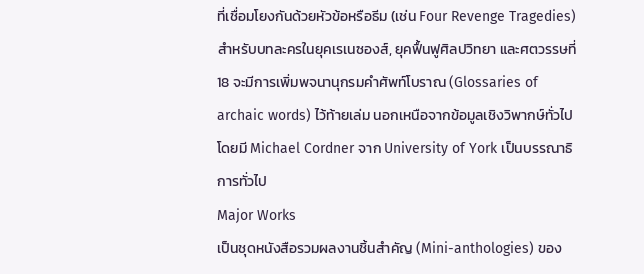ที่เชื่อมโยงกันด้วยหัวข้อหรือธีม (เช่น Four Revenge Tragedies) สำหรับบทละครในยุคเรเนซองส์, ยุคฟื้นฟูศิลปวิทยา และศตวรรษที่ 18 จะมีการเพิ่มพจนานุกรมคำศัพท์โบราณ (Glossaries of archaic words) ไว้ท้ายเล่ม นอกเหนือจากข้อมูลเชิงวิพากษ์ทั่วไป โดยมี Michael Cordner จาก University of York เป็นบรรณาธิการทั่วไป
Major Works
เป็นชุดหนังสือรวมผลงานชิ้นสำคัญ (Mini-anthologies) ของ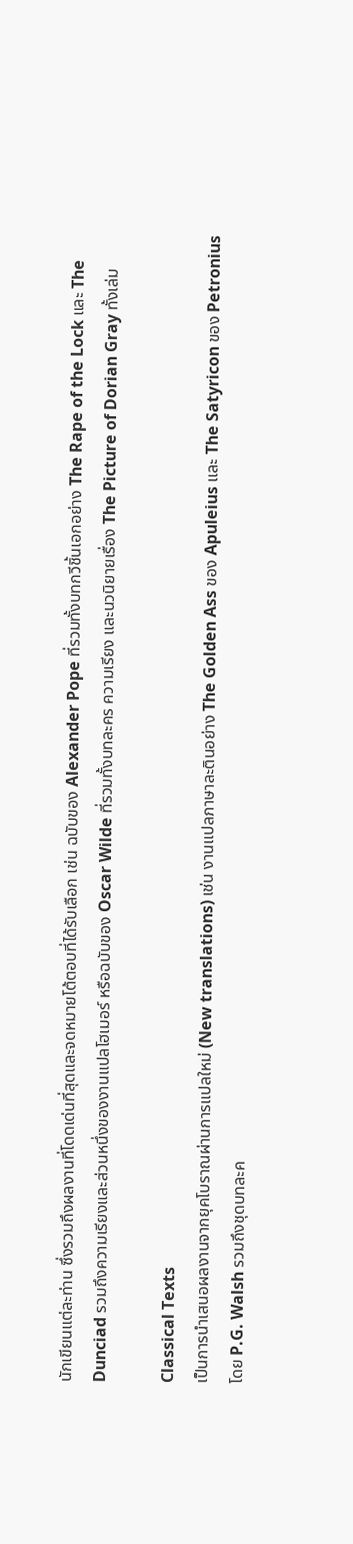นักเขียนแต่ละท่าน ซึ่งรวมถึงผลงานที่โดดเด่นที่สุดและจดหมายโต้ตอบที่ได้รับเลือก เช่น ฉบับของ Alexander Pope ที่รวมทั้งบทกวีชิ้นเอกอย่าง The Rape of the Lock และ The Dunciad รวมถึงความเรียงและส่วนหนึ่งของงานแปลโฮเมอร์ หรือฉบับของ Oscar Wilde ที่รวมทั้งบทละคร ความเรียง และนวนิยายเรื่อง The Picture of Dorian Gray ทั้งเล่ม

Classical Texts
เป็นการนำเสนอผลงานจากยุคโบราณผ่านการแปลใหม่ (New translations) เช่น งานแปลภาษาละตินอย่าง The Golden Ass ของ Apuleius และ The Satyricon ของ Petronius โดย P.G. Walsh รวมถึงชุดบทละค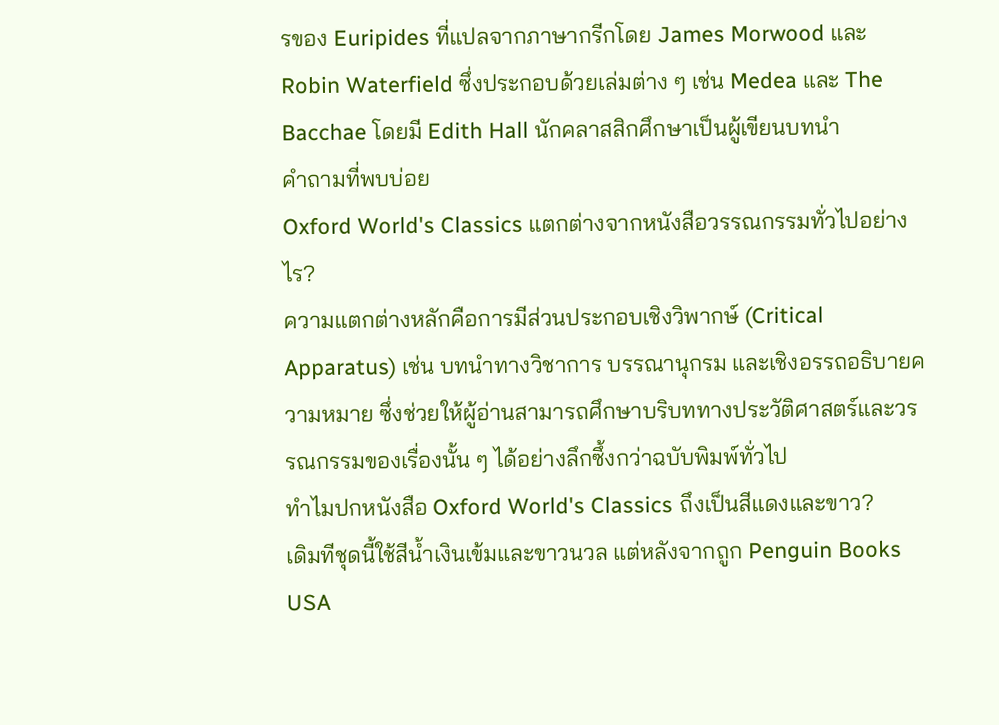รของ Euripides ที่แปลจากภาษากรีกโดย James Morwood และ Robin Waterfield ซึ่งประกอบด้วยเล่มต่าง ๆ เช่น Medea และ The Bacchae โดยมี Edith Hall นักคลาสสิกศึกษาเป็นผู้เขียนบทนำ
คำถามที่พบบ่อย
Oxford World's Classics แตกต่างจากหนังสือวรรณกรรมทั่วไปอย่างไร?
ความแตกต่างหลักคือการมีส่วนประกอบเชิงวิพากษ์ (Critical Apparatus) เช่น บทนำทางวิชาการ บรรณานุกรม และเชิงอรรถอธิบายความหมาย ซึ่งช่วยให้ผู้อ่านสามารถศึกษาบริบททางประวัติศาสตร์และวรรณกรรมของเรื่องนั้น ๆ ได้อย่างลึกซึ้งกว่าฉบับพิมพ์ทั่วไป
ทำไมปกหนังสือ Oxford World's Classics ถึงเป็นสีแดงและขาว?
เดิมทีชุดนี้ใช้สีน้ำเงินเข้มและขาวนวล แต่หลังจากถูก Penguin Books USA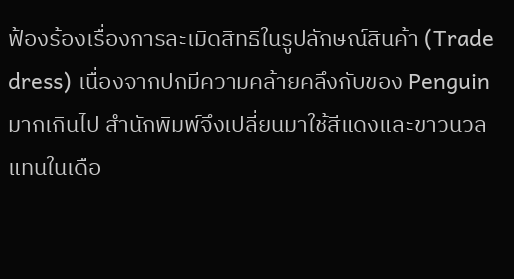ฟ้องร้องเรื่องการละเมิดสิทธิในรูปลักษณ์สินค้า (Trade dress) เนื่องจากปกมีความคล้ายคลึงกับของ Penguin มากเกินไป สำนักพิมพ์จึงเปลี่ยนมาใช้สีแดงและขาวนวลแทนในเดือ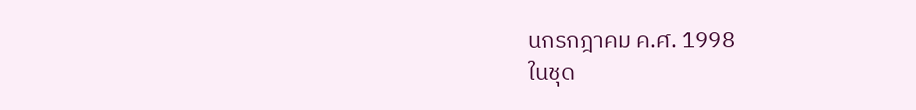นกรกฎาคม ค.ศ. 1998
ในชุด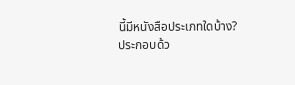นี้มีหนังสือประเภทใดบ้าง?
ประกอบด้ว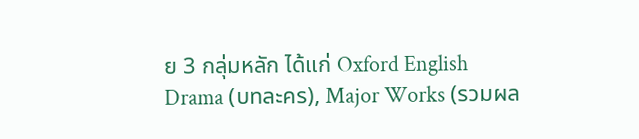ย 3 กลุ่มหลัก ได้แก่ Oxford English Drama (บทละคร), Major Works (รวมผล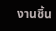งานชิ้น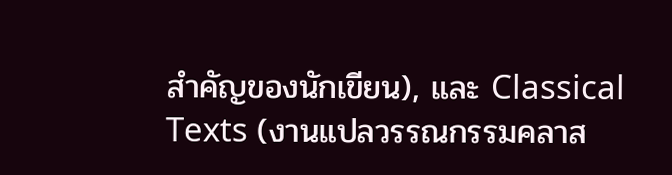สำคัญของนักเขียน), และ Classical Texts (งานแปลวรรณกรรมคลาส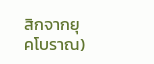สิกจากยุคโบราณ)